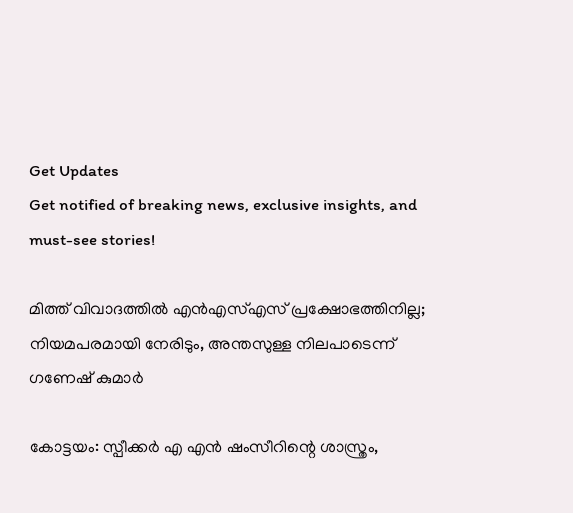Get Updates
Get notified of breaking news, exclusive insights, and must-see stories!

മിത്ത് വിവാദത്തില്‍ എന്‍എസ്എസ് പ്രക്ഷോഭത്തിനില്ല; നിയമപരമായി നേരിടും, അന്തസുള്ള നിലപാടെന്ന് ഗണേഷ് കുമാര്‍

കോട്ടയം: സ്പീക്കര്‍ എ എന്‍ ഷംസീറിന്റെ ശാസ്ത്രം,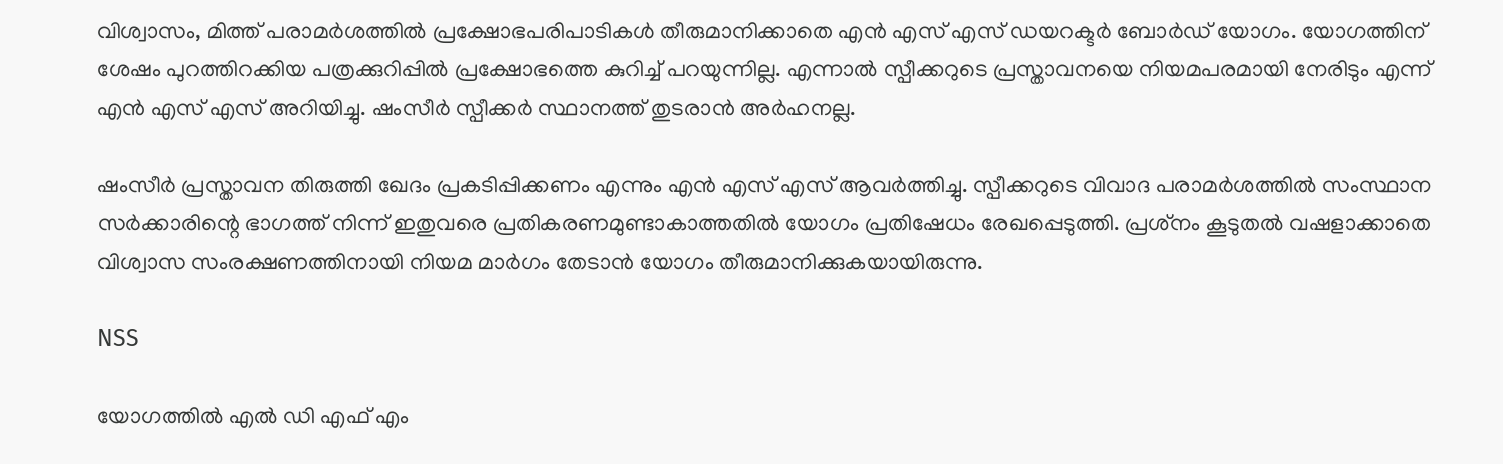വിശ്വാസം, മിത്ത് പരാമര്‍ശത്തില്‍ പ്രക്ഷോഭപരിപാടികള്‍ തീരുമാനിക്കാതെ എന്‍ എസ് എസ് ഡയറക്ടര്‍ ബോര്‍ഡ് യോഗം. യോഗത്തിന് ശേഷം പുറത്തിറക്കിയ പത്രക്കുറിപ്പില്‍ പ്രക്ഷോഭത്തെ കുറിച്ച് പറയുന്നില്ല. എന്നാല്‍ സ്പീക്കറുടെ പ്രസ്താവനയെ നിയമപരമായി നേരിടും എന്ന് എന്‍ എസ് എസ് അറിയിച്ചു. ഷംസീര്‍ സ്പീക്കര്‍ സ്ഥാനത്ത് തുടരാന്‍ അര്‍ഹനല്ല.

ഷംസീര്‍ പ്രസ്താവന തിരുത്തി ഖേദം പ്രകടിപ്പിക്കണം എന്നും എന്‍ എസ് എസ് ആവര്‍ത്തിച്ചു. സ്പീക്കറുടെ വിവാദ പരാമര്‍ശത്തില്‍ സംസ്ഥാന സര്‍ക്കാരിന്റെ ഭാഗത്ത് നിന്ന് ഇതുവരെ പ്രതികരണമുണ്ടാകാത്തതില്‍ യോഗം പ്രതിഷേധം രേഖപ്പെടുത്തി. പ്രശ്‌നം കൂടുതല്‍ വഷളാക്കാതെ വിശ്വാസ സംരക്ഷണത്തിനായി നിയമ മാര്‍ഗം തേടാന്‍ യോഗം തീരുമാനിക്കുകയായിരുന്നു.

NSS

യോഗത്തില്‍ എല്‍ ഡി എഫ് എം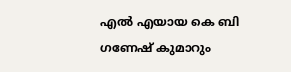എല്‍ എയായ കെ ബി ഗണേഷ് കുമാറും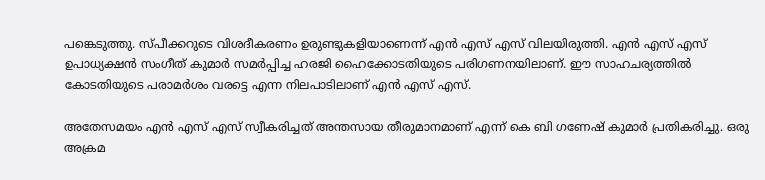പങ്കെടുത്തു. സ്പീക്കറുടെ വിശദീകരണം ഉരുണ്ടുകളിയാണെന്ന് എന്‍ എസ് എസ് വിലയിരുത്തി. എന്‍ എസ് എസ് ഉപാധ്യക്ഷന്‍ സംഗീത് കുമാര്‍ സമര്‍പ്പിച്ച ഹരജി ഹൈക്കോടതിയുടെ പരിഗണനയിലാണ്. ഈ സാഹചര്യത്തില്‍ കോടതിയുടെ പരാമര്‍ശം വരട്ടെ എന്ന നിലപാടിലാണ് എന്‍ എസ് എസ്.

അതേസമയം എന്‍ എസ് എസ് സ്വീകരിച്ചത് അന്തസായ തീരുമാനമാണ് എന്ന് കെ ബി ഗണേഷ് കുമാര്‍ പ്രതികരിച്ചു. ഒരു അക്രമ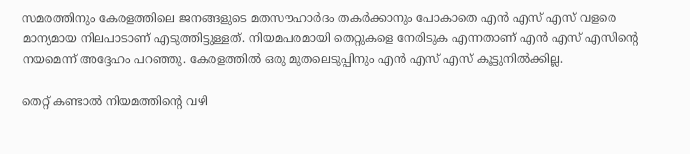സമരത്തിനും കേരളത്തിലെ ജനങ്ങളുടെ മതസൗഹാര്‍ദം തകര്‍ക്കാനും പോകാതെ എന്‍ എസ് എസ് വളരെ മാന്യമായ നിലപാടാണ് എടുത്തിട്ടുള്ളത്. നിയമപരമായി തെറ്റുകളെ നേരിടുക എന്നതാണ് എന്‍ എസ് എസിന്റെ നയമെന്ന് അദ്ദേഹം പറഞ്ഞു. കേരളത്തില്‍ ഒരു മുതലെടുപ്പിനും എന്‍ എസ് എസ് കൂട്ടുനില്‍ക്കില്ല.

തെറ്റ് കണ്ടാല്‍ നിയമത്തിന്റെ വഴി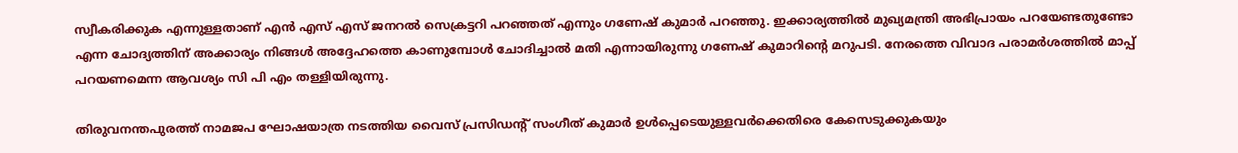സ്വീകരിക്കുക എന്നുള്ളതാണ് എന്‍ എസ് എസ് ജനറല്‍ സെക്രട്ടറി പറഞ്ഞത് എന്നും ഗണേഷ് കുമാര്‍ പറഞ്ഞു. ഇക്കാര്യത്തില്‍ മുഖ്യമന്ത്രി അഭിപ്രായം പറയേണ്ടതുണ്ടോ എന്ന ചോദ്യത്തിന് അക്കാര്യം നിങ്ങള്‍ അദ്ദേഹത്തെ കാണുമ്പോള്‍ ചോദിച്ചാല്‍ മതി എന്നായിരുന്നു ഗണേഷ് കുമാറിന്റെ മറുപടി. നേരത്തെ വിവാദ പരാമര്‍ശത്തില്‍ മാപ്പ് പറയണമെന്ന ആവശ്യം സി പി എം തള്ളിയിരുന്നു.

തിരുവനന്തപുരത്ത് നാമജപ ഘോഷയാത്ര നടത്തിയ വൈസ് പ്രസിഡന്റ് സംഗീത് കുമാര്‍ ഉള്‍പ്പെടെയുള്ളവര്‍ക്കെതിരെ കേസെടുക്കുകയും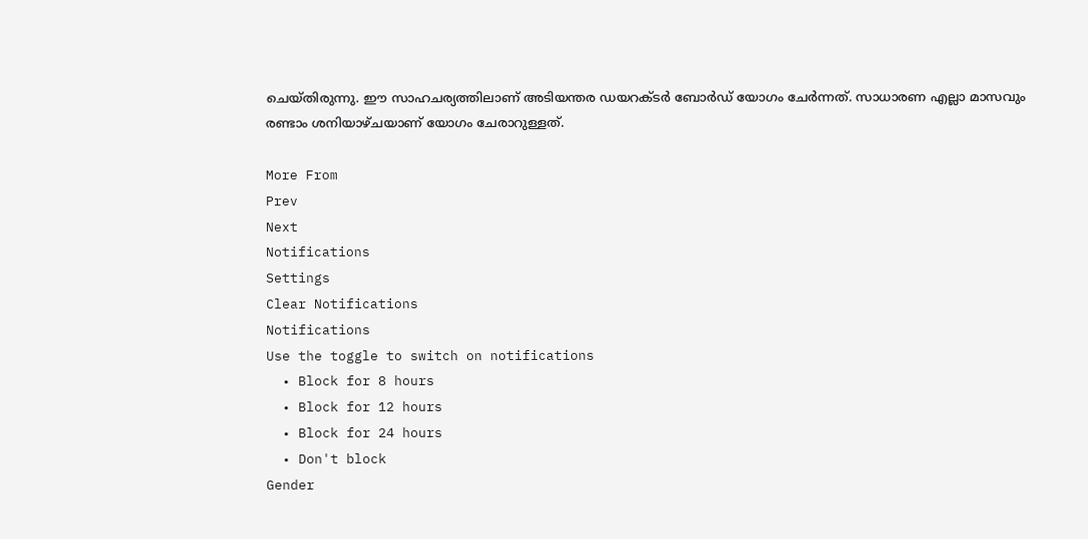ചെയ്തിരുന്നു. ഈ സാഹചര്യത്തിലാണ് അടിയന്തര ഡയറക്ടര്‍ ബോര്‍ഡ് യോഗം ചേര്‍ന്നത്. സാധാരണ എല്ലാ മാസവും രണ്ടാം ശനിയാഴ്ചയാണ് യോഗം ചേരാറുള്ളത്.

More From
Prev
Next
Notifications
Settings
Clear Notifications
Notifications
Use the toggle to switch on notifications
  • Block for 8 hours
  • Block for 12 hours
  • Block for 24 hours
  • Don't block
Gender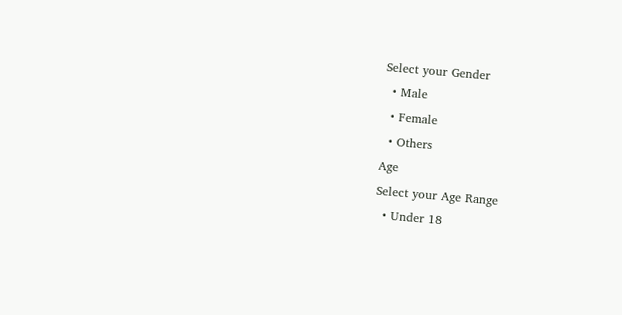Select your Gender
  • Male
  • Female
  • Others
Age
Select your Age Range
  • Under 18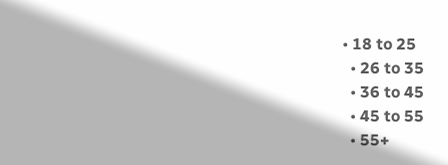• 18 to 25
  • 26 to 35
  • 36 to 45
  • 45 to 55
  • 55+